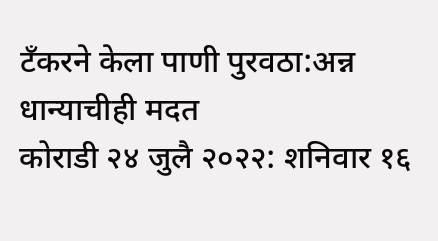टँकरने केला पाणी पुरवठा:अन्न धान्याचीही मदत
कोराडी २४ जुलै २०२२: शनिवार १६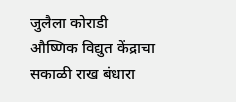जुलैला कोराडी औष्णिक विद्युत केंद्राचा सकाळी राख बंधारा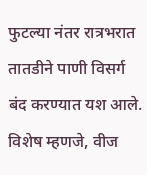फुटल्या नंतर रात्रभरात तातडीने पाणी विसर्ग बंद करण्यात यश आले. विशेष म्हणजे, वीज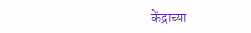केंद्राच्या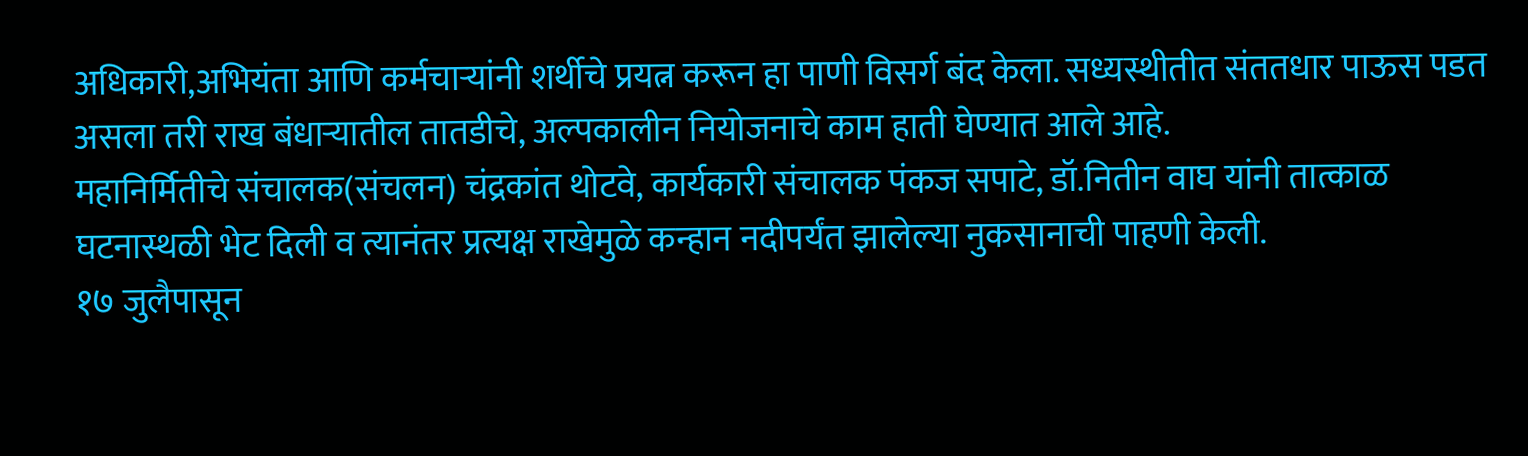अधिकारी,अभियंता आणि कर्मचाऱ्यांनी शर्थीचे प्रयत्न करून हा पाणी विसर्ग बंद केला. सध्यस्थीतीत संततधार पाऊस पडत असला तरी राख बंधाऱ्यातील तातडीचे, अल्पकालीन नियोजनाचे काम हाती घेण्यात आले आहे.
महानिर्मितीचे संचालक(संचलन) चंद्रकांत थोटवे, कार्यकारी संचालक पंकज सपाटे, डॉ.नितीन वाघ यांनी तात्काळ घटनास्थळी भेट दिली व त्यानंतर प्रत्यक्ष राखेमुळे कन्हान नदीपर्यंत झालेल्या नुकसानाची पाहणी केली.
१७ जुलैपासून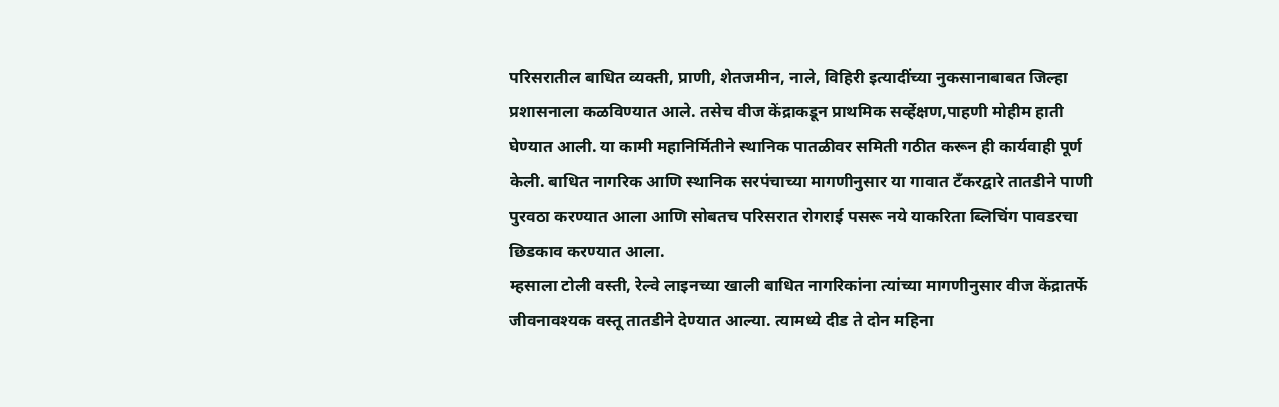परिसरातील बाधित व्यक्ती, प्राणी, शेतजमीन, नाले, विहिरी इत्यादींच्या नुकसानाबाबत जिल्हा प्रशासनाला कळविण्यात आले. तसेच वीज केंद्राकडून प्राथमिक सर्व्हेक्षण,पाहणी मोहीम हाती घेण्यात आली. या कामी महानिर्मितीने स्थानिक पातळीवर समिती गठीत करून ही कार्यवाही पूर्ण केली. बाधित नागरिक आणि स्थानिक सरपंचाच्या मागणीनुसार या गावात टँकरद्वारे तातडीने पाणी पुरवठा करण्यात आला आणि सोबतच परिसरात रोगराई पसरू नये याकरिता ब्लिचिंग पावडरचा छिडकाव करण्यात आला.
म्हसाला टोली वस्ती, रेल्वे लाइनच्या खाली बाधित नागरिकांना त्यांच्या मागणीनुसार वीज केंद्रातर्फे जीवनावश्यक वस्तू तातडीने देण्यात आल्या. त्यामध्ये दीड ते दोन महिना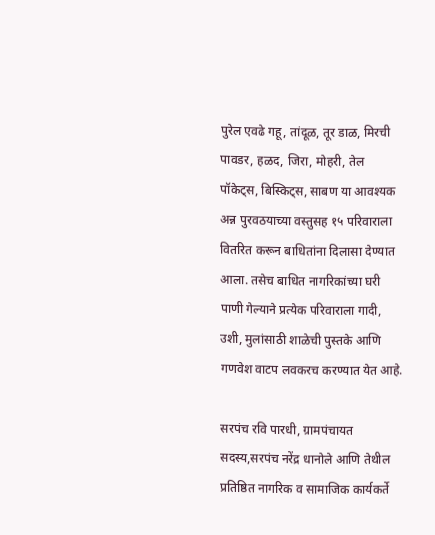पुरेल एवढे गहू, तांदूळ, तूर डाळ, मिरची पावडर, हळद, जिरा, मोहरी, तेल पॉकेट्स, बिस्किट्स, साबण या आवश्यक अन्न पुरवठयाच्या वस्तुसह १५ परिवाराला वितरित करून बाधितांना दिलासा देण्यात आला. तसेच बाधित नागरिकांच्या घरी पाणी गेल्याने प्रत्येक परिवाराला गादी, उशी, मुलांसाठी शाळेची पुस्तके आणि गणवेश वाटप लवकरच करण्यात येत आहे.

सरपंच रवि पारधी, ग्रामपंचायत सदस्य,सरपंच नरेंद्र धानोले आणि तेथील प्रतिष्ठित नागरिक व सामाजिक कार्यकर्ते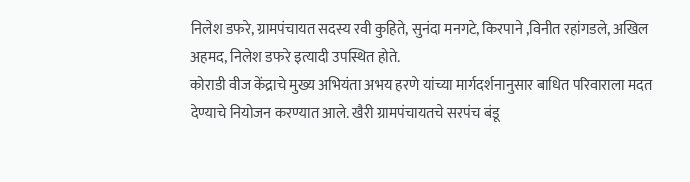निलेश डफरे, ग्रामपंचायत सदस्य रवी कुहिते, सुनंदा मनगटे, किरपाने ,विनीत रहांगडले, अखिल अहमद, निलेश डफरे इत्यादी उपस्थित होते.
कोराडी वीज केंद्राचे मुख्य अभियंता अभय हरणे यांच्या मार्गदर्शनानुसार बाधित परिवाराला मदत देण्याचे नियोजन करण्यात आले. खैरी ग्रामपंचायतचे सरपंच बंडू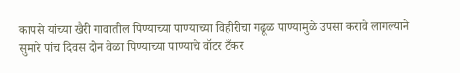कापसे यांच्या खैरी गावातील पिण्याच्या पाण्याच्या विहीरीचा गढूळ पाण्यामुळे उपसा करावे लागल्याने सुमारे पांच दिवस दोन वेळा पिण्याच्या पाण्याचे वॉटर टँकर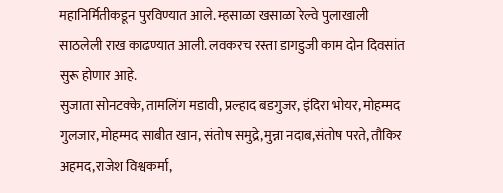महानिर्मितीकडून पुरविण्यात आले. म्हसाळा खसाळा रेल्वे पुलाखाली साठलेली राख काढण्यात आली. लवकरच रस्ता डागडुजी काम दोन दिवसांत सुरू होणार आहे.
सुजाता सोनटक्के, तामलिंग मडावी, प्रल्हाद बडगुजर, इंदिरा भोयर, मोहम्मद गुलजार, मोहम्मद साबीत खान, संतोष समुद्रे,मुन्ना नदाब,संतोष परते, तौकिर अहमद,राजेश विश्वकर्मा,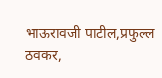भाऊरावजी पाटील,प्रफुल्ल ठवकर,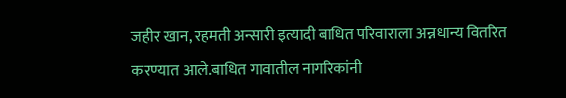जहीर खान, रहमती अन्सारी इत्यादी बाधित परिवाराला अन्नधान्य वितरित करण्यात आले.बाधित गावातील नागरिकांनी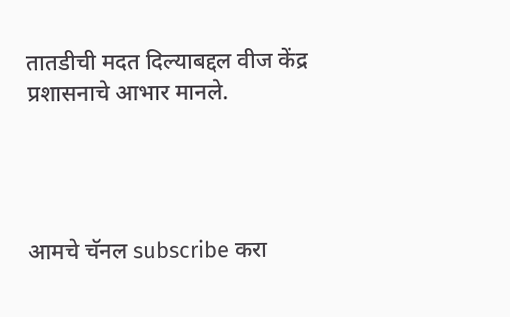तातडीची मदत दिल्याबद्दल वीज केंद्र प्रशासनाचे आभार मानले.




आमचे चॅनल subscribe करा